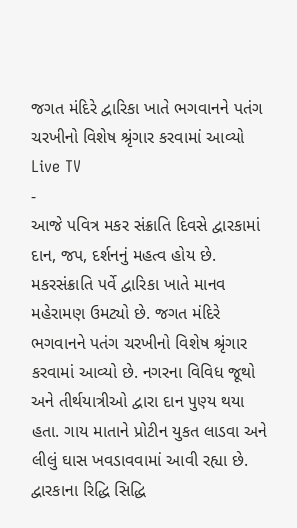જગત મંદિરે દ્વારિકા ખાતે ભગવાનને પતંગ ચરખીનો વિશેષ શ્રૃંગાર કરવામાં આવ્યો
Live TV
-
આજે પવિત્ર મકર સંક્રાતિ દિવસે દ્વારકામાં દાન, જપ, દર્શનનું મહત્વ હોય છે. મકરસંક્રાતિ પર્વે દ્વારિકા ખાતે માનવ મહેરામણ ઉમટ્યો છે. જગત મંદિરે ભગવાનને પતંગ ચરખીનો વિશેષ શ્રૃંગાર કરવામાં આવ્યો છે. નગરના વિવિધ જૂથો અને તીર્થયાત્રીઓ દ્વારા દાન પુણ્ય થયા હતા. ગાય માતાને પ્રોટીન યુકત લાડવા અને લીલું ઘાસ ખવડાવવામાં આવી રહ્યા છે. દ્વારકાના રિદ્ધિ સિદ્ધિ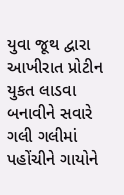યુવા જૂથ દ્વારા આખીરાત પ્રોટીન યુકત લાડવા બનાવીને સવારે ગલી ગલીમાં પહોંચીને ગાયોને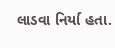લાડવા નિર્યા હતા.